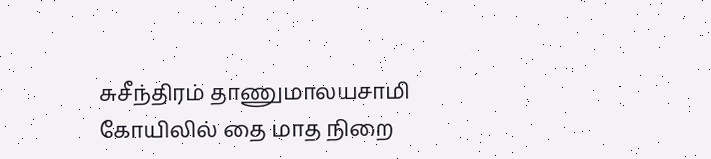சுசீந்திரம் தாணுமாலயசாமி கோயிலில் தை மாத நிறை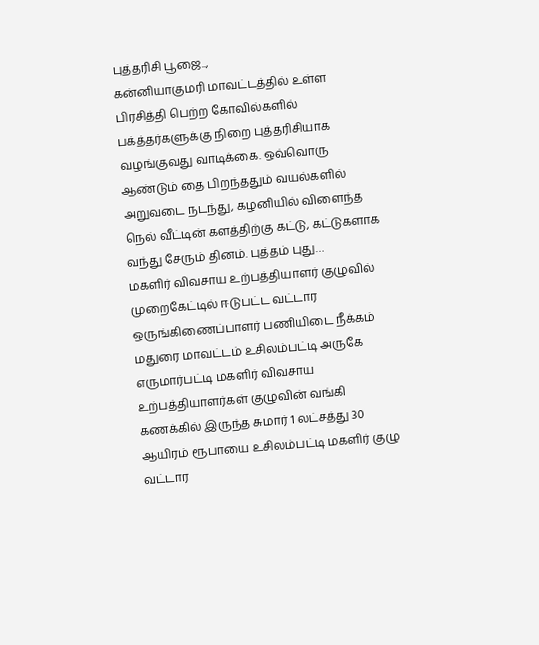புத்தரிசி பூஜை..,
கன்னியாகுமரி மாவட்டத்தில் உள்ள பிரசித்தி பெற்ற கோவில்களில் பக்த்தர்களுக்கு நிறை புத்தரிசியாக வழங்குவது வாடிக்கை. ஒவ்வொரு ஆண்டும் தை பிறந்ததும் வயல்களில் அறுவடை நடந்து, கழனியில் விளைந்த நெல் வீட்டின் களத்திற்கு கட்டு, கட்டுகளாக வந்து சேரும் தினம். புத்தம் புது…
மகளிர் விவசாய உற்பத்தியாளர் குழுவில் முறைகேட்டில் ஈடுபட்ட வட்டார ஒருங்கிணைப்பாளர் பணியிடை நீக்கம்
மதுரை மாவட்டம் உசிலம்பட்டி அருகே எருமார்பட்டி மகளிர் விவசாய உற்பத்தியாளர்கள் குழுவின் வங்கி கணக்கில் இருந்த சுமார் 1 லட்சத்து 30 ஆயிரம் ரூபாயை உசிலம்பட்டி மகளிர் குழு வட்டார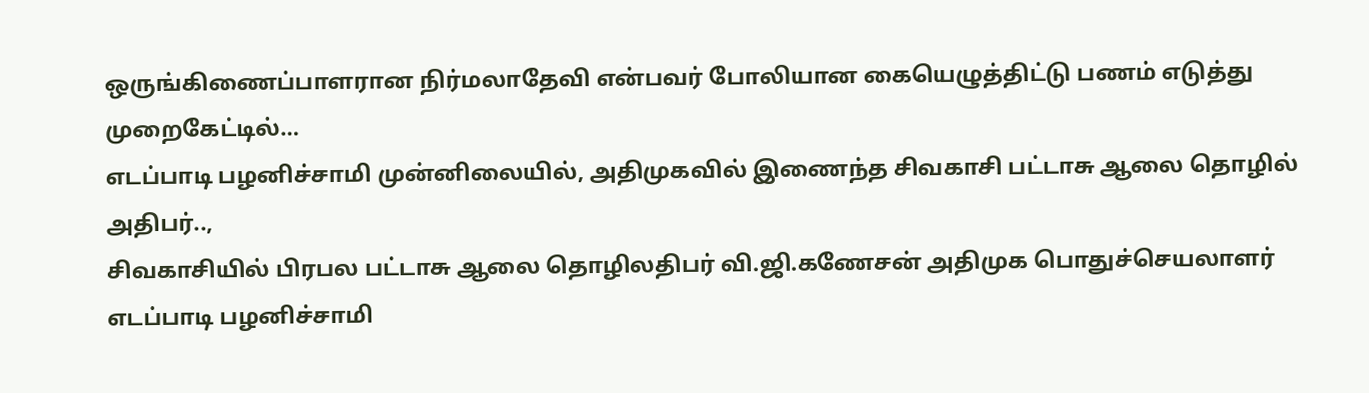ஒருங்கிணைப்பாளரான நிர்மலாதேவி என்பவர் போலியான கையெழுத்திட்டு பணம் எடுத்து முறைகேட்டில்…
எடப்பாடி பழனிச்சாமி முன்னிலையில், அதிமுகவில் இணைந்த சிவகாசி பட்டாசு ஆலை தொழில் அதிபர்..,
சிவகாசியில் பிரபல பட்டாசு ஆலை தொழிலதிபர் வி.ஜி.கணேசன் அதிமுக பொதுச்செயலாளர் எடப்பாடி பழனிச்சாமி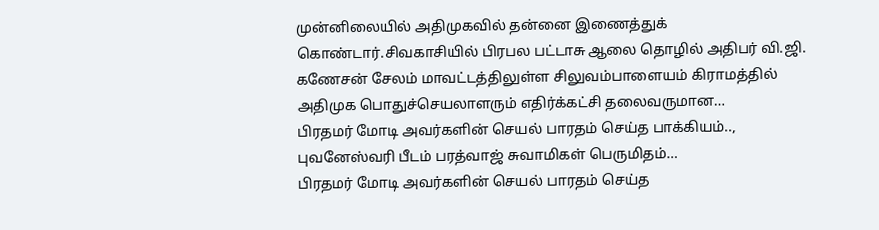முன்னிலையில் அதிமுகவில் தன்னை இணைத்துக் கொண்டார்.சிவகாசியில் பிரபல பட்டாசு ஆலை தொழில் அதிபர் வி.ஜி. கணேசன் சேலம் மாவட்டத்திலுள்ள சிலுவம்பாளையம் கிராமத்தில் அதிமுக பொதுச்செயலாளரும் எதிர்க்கட்சி தலைவருமான…
பிரதமர் மோடி அவர்களின் செயல் பாரதம் செய்த பாக்கியம்.., புவனேஸ்வரி பீடம் பரத்வாஜ் சுவாமிகள் பெருமிதம்…
பிரதமர் மோடி அவர்களின் செயல் பாரதம் செய்த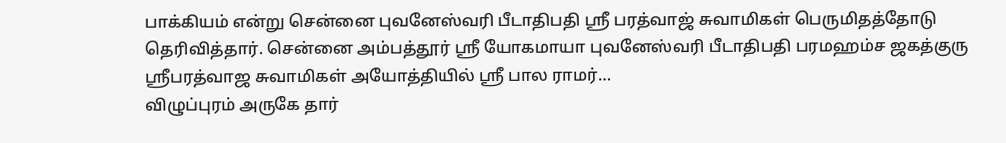பாக்கியம் என்று சென்னை புவனேஸ்வரி பீடாதிபதி ஸ்ரீ பரத்வாஜ் சுவாமிகள் பெருமிதத்தோடு தெரிவித்தார். சென்னை அம்பத்தூர் ஸ்ரீ யோகமாயா புவனேஸ்வரி பீடாதிபதி பரமஹம்ச ஜகத்குரு ஸ்ரீபரத்வாஜ சுவாமிகள் அயோத்தியில் ஸ்ரீ பால ராமர்…
விழுப்புரம் அருகே தார்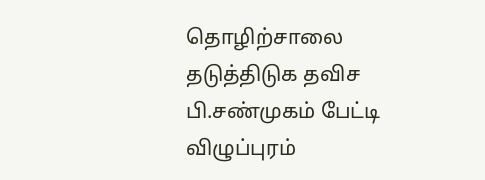தொழிற்சாலை தடுத்திடுக தவிச பி.சண்முகம் பேட்டி
விழுப்புரம்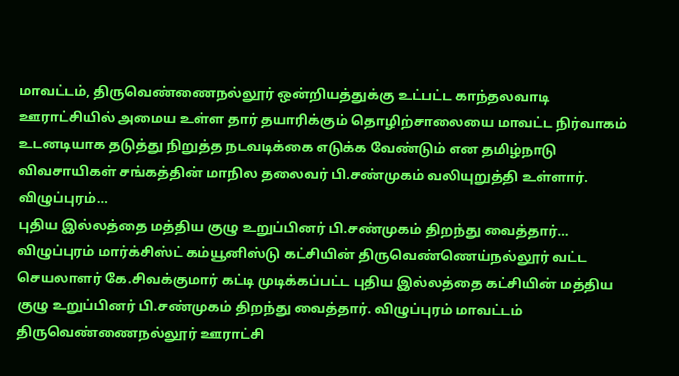மாவட்டம், திருவெண்ணைநல்லூர் ஒன்றியத்துக்கு உட்பட்ட காந்தலவாடி ஊராட்சியில் அமைய உள்ள தார் தயாரிக்கும் தொழிற்சாலையை மாவட்ட நிர்வாகம் உடனடியாக தடுத்து நிறுத்த நடவடிக்கை எடுக்க வேண்டும் என தமிழ்நாடு விவசாயிகள் சங்கத்தின் மாநில தலைவர் பி.சண்முகம் வலியுறுத்தி உள்ளார். விழுப்புரம்…
புதிய இல்லத்தை மத்திய குழு உறுப்பினர் பி.சண்முகம் திறந்து வைத்தார்…
விழுப்புரம் மார்க்சிஸ்ட் கம்யூனிஸ்டு கட்சியின் திருவெண்ணெய்நல்லூர் வட்ட செயலாளர் கே.சிவக்குமார் கட்டி முடிக்கப்பட்ட புதிய இல்லத்தை கட்சியின் மத்திய குழு உறுப்பினர் பி.சண்முகம் திறந்து வைத்தார். விழுப்புரம் மாவட்டம் திருவெண்ணைநல்லூர் ஊராட்சி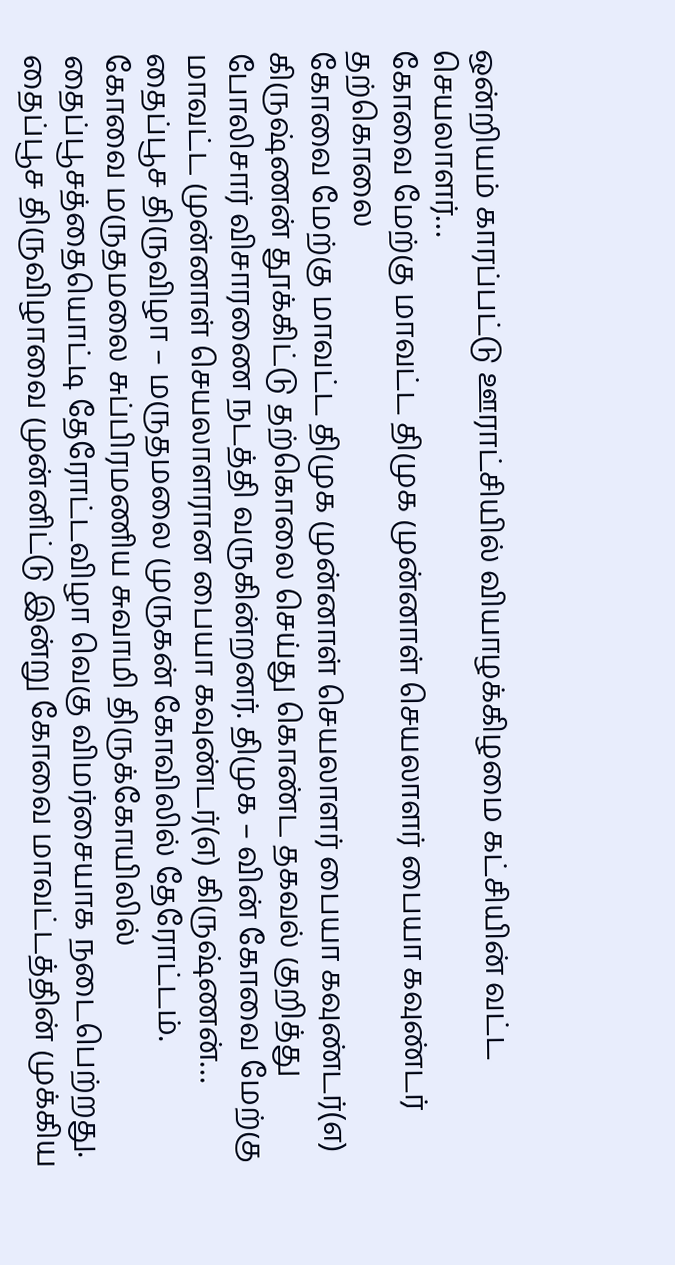ஒன்றியம் காரப்பட்டு ஊராட்சியில் வியாழக்கிழமை கட்சியின் வட்ட செயலாளர்…
கோவை மேற்கு மாவட்ட திமுக முன்னாள் செயலாளர் பையா கவுண்டர் தற்கொலை
கோவை மேற்கு மாவட்ட திமுக முன்னாள் செயலாளர் பையா கவுண்டர்(எ) கிருஷ்ணன் தூக்கிட்டு தற்கொலை செய்து கொண்ட தகவல் குறித்து போலிசார் விசாரணை நடத்தி வருகின்றனர். திமுக – வின் கோவை மேற்கு மாவட்ட முன்னாள் செயலாளரான பையா கவுண்டர்(எ) கிருஷ்ணன்…
தைப்பூச திருவிழா – மருதமலை முருகன் கோவிலில் தேரோட்டம்.
கோவை மருதமலை சுப்பிரமணிய சுவாமி திருக்கோயிலில் தைப்பூசத்தையொட்டி தேரோட்டவிழா வெகு விமர்சையாக நடைபெற்றது. தைப்பூச திருவிழாவை முன்னிட்டு இன்று கோவை மாவட்டத்தின் முக்கிய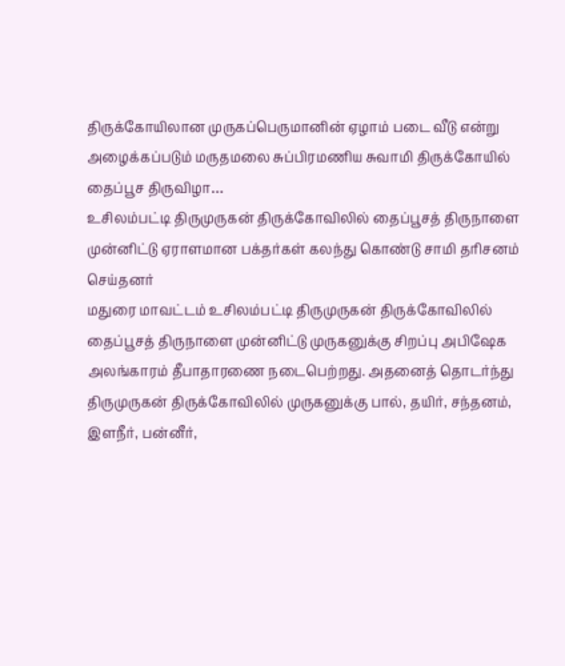திருக்கோயிலான முருகப்பெருமானின் ஏழாம் படை வீடு என்று அழைக்கப்படும் மருதமலை சுப்பிரமணிய சுவாமி திருக்கோயில் தைப்பூச திருவிழா…
உசிலம்பட்டி திருமுருகன் திருக்கோவிலில் தைப்பூசத் திருநாளை முன்னிட்டு ஏராளமான பக்தர்கள் கலந்து கொண்டு சாமி தரிசனம் செய்தனர்
மதுரை மாவட்டம் உசிலம்பட்டி திருமுருகன் திருக்கோவிலில் தைப்பூசத் திருநாளை முன்னிட்டு முருகனுக்கு சிறப்பு அபிஷேக அலங்காரம் தீபாதாரணை நடைபெற்றது. அதனைத் தொடர்ந்து திருமுருகன் திருக்கோவிலில் முருகனுக்கு பால், தயிர், சந்தனம், இளநீர், பன்னீர்,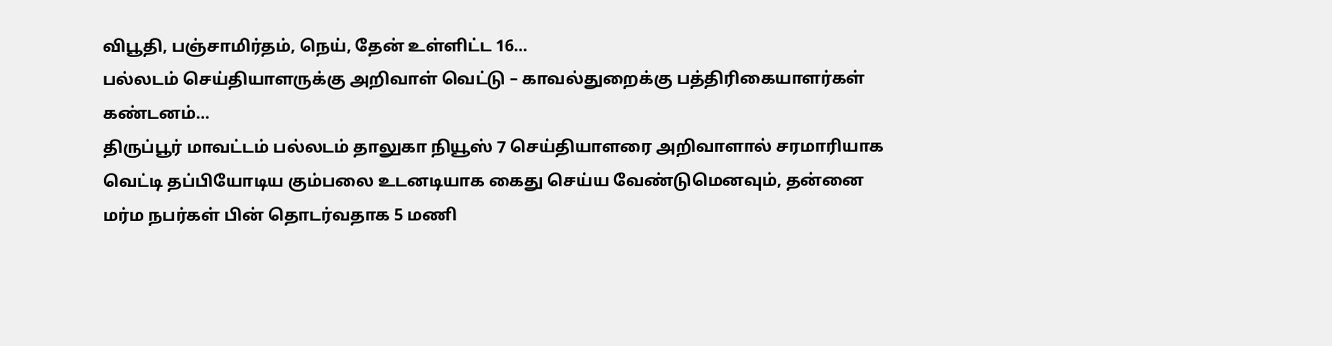விபூதி, பஞ்சாமிர்தம், நெய், தேன் உள்ளிட்ட 16…
பல்லடம் செய்தியாளருக்கு அறிவாள் வெட்டு – காவல்துறைக்கு பத்திரிகையாளர்கள் கண்டனம்…
திருப்பூர் மாவட்டம் பல்லடம் தாலுகா நியூஸ் 7 செய்தியாளரை அறிவாளால் சரமாரியாக வெட்டி தப்பியோடிய கும்பலை உடனடியாக கைது செய்ய வேண்டுமெனவும், தன்னை மர்ம நபர்கள் பின் தொடர்வதாக 5 மணி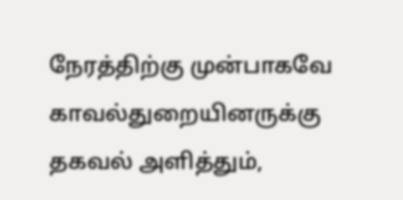நேரத்திற்கு முன்பாகவே காவல்துறையினருக்கு தகவல் அளித்தும்,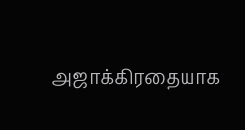அஜாக்கிரதையாக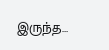இருந்த…